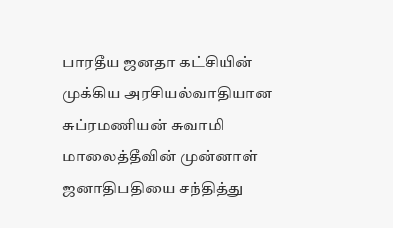பாரதீய ஜனதா கட்சியின் முக்கிய அரசியல்வாதியான சுப்ரமணியன் சுவாமி மாலைத்தீவின் முன்னாள் ஜனாதிபதியை சந்தித்து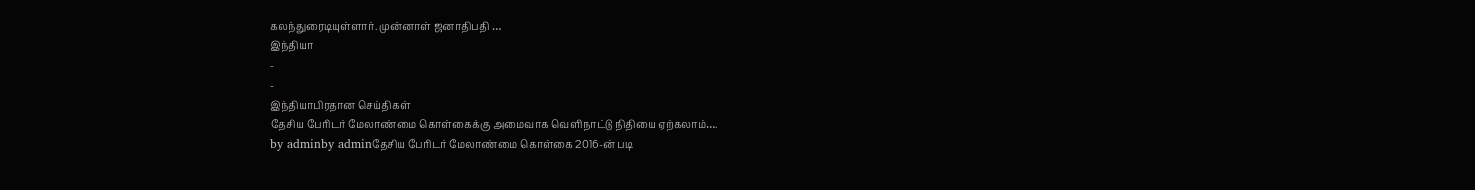கலந்துரைடியுள்ளார். முன்னாள் ஜனாதிபதி …
இந்தியா
-
-
இந்தியாபிரதான செய்திகள்
தேசிய பேரிடர் மேலாண்மை கொள்கைக்கு அமைவாக வெளிநாட்டு நிதியை ஏற்கலாம்….
by adminby adminதேசிய பேரிடர் மேலாண்மை கொள்கை 2016-ன் படி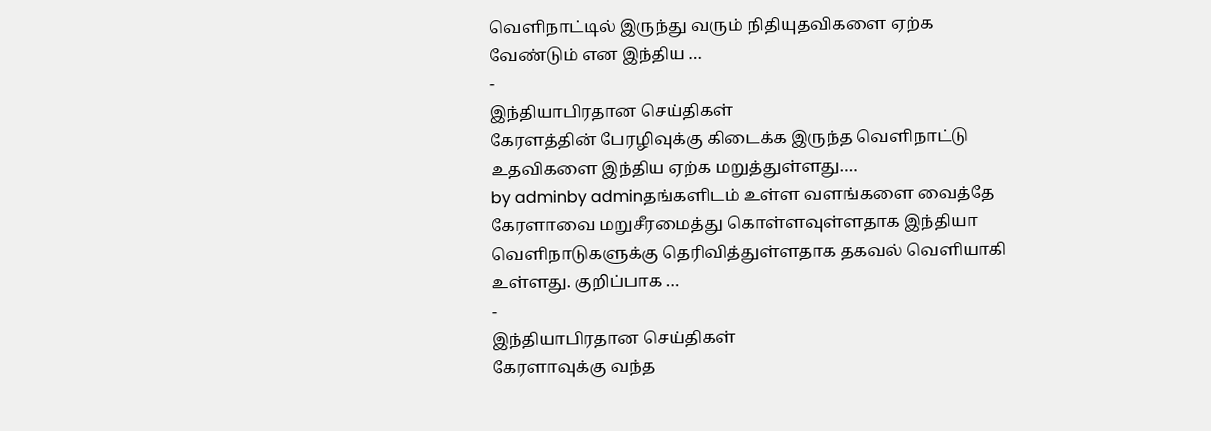வெளிநாட்டில் இருந்து வரும் நிதியுதவிகளை ஏற்க வேண்டும் என இந்திய …
-
இந்தியாபிரதான செய்திகள்
கேரளத்தின் பேரழிவுக்கு கிடைக்க இருந்த வெளிநாட்டு உதவிகளை இந்திய ஏற்க மறுத்துள்ளது….
by adminby adminதங்களிடம் உள்ள வளங்களை வைத்தே கேரளாவை மறுசீரமைத்து கொள்ளவுள்ளதாக இந்தியா வெளிநாடுகளுக்கு தெரிவித்துள்ளதாக தகவல் வெளியாகி உள்ளது. குறிப்பாக …
-
இந்தியாபிரதான செய்திகள்
கேரளாவுக்கு வந்த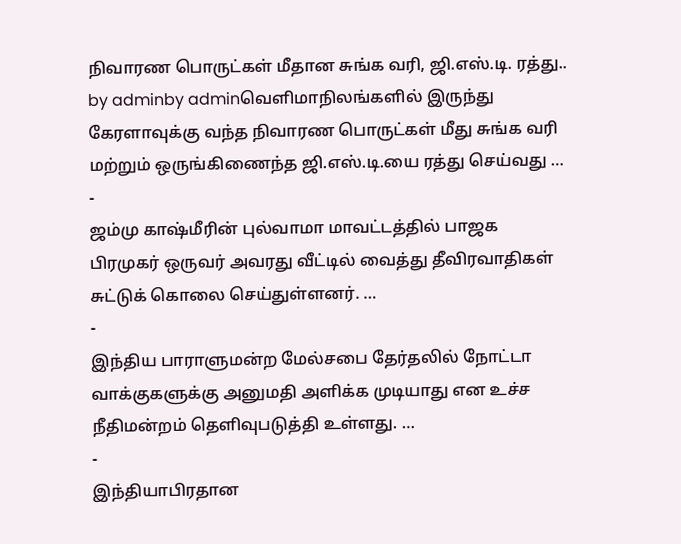நிவாரண பொருட்கள் மீதான சுங்க வரி, ஜி.எஸ்.டி. ரத்து..
by adminby adminவெளிமாநிலங்களில் இருந்து கேரளாவுக்கு வந்த நிவாரண பொருட்கள் மீது சுங்க வரி மற்றும் ஒருங்கிணைந்த ஜி.எஸ்.டி.யை ரத்து செய்வது …
-
ஜம்மு காஷ்மீரின் புல்வாமா மாவட்டத்தில் பாஜக பிரமுகர் ஒருவர் அவரது வீட்டில் வைத்து தீவிரவாதிகள் சுட்டுக் கொலை செய்துள்ளனர். …
-
இந்திய பாராளுமன்ற மேல்சபை தேர்தலில் நோட்டா வாக்குகளுக்கு அனுமதி அளிக்க முடியாது என உச்ச நீதிமன்றம் தெளிவுபடுத்தி உள்ளது. …
-
இந்தியாபிரதான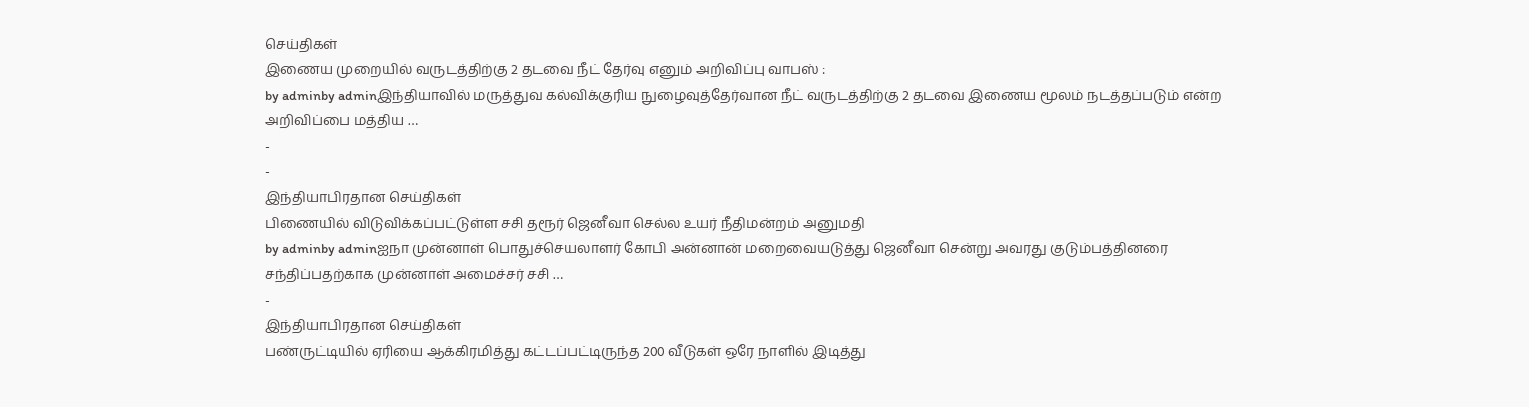செய்திகள்
இணைய முறையில் வருடத்திற்கு 2 தடவை நீட் தேர்வு எனும் அறிவிப்பு வாபஸ் :
by adminby adminஇந்தியாவில் மருத்துவ கல்விக்குரிய நுழைவுத்தேர்வான நீட் வருடத்திற்கு 2 தடவை இணைய மூலம் நடத்தப்படும் என்ற அறிவிப்பை மத்திய …
-
-
இந்தியாபிரதான செய்திகள்
பிணையில் விடுவிக்கப்பட்டுள்ள சசி தரூர் ஜெனீவா செல்ல உயர் நீதிமன்றம் அனுமதி
by adminby adminஐநா முன்னாள் பொதுச்செயலாளர் கோபி அன்னான் மறைவையடுத்து ஜெனீவா சென்று அவரது குடும்பத்தினரை சந்திப்பதற்காக முன்னாள் அமைச்சர் சசி …
-
இந்தியாபிரதான செய்திகள்
பண்ருட்டியில் ஏரியை ஆக்கிரமித்து கட்டப்பட்டிருந்த 200 வீடுகள் ஒரே நாளில் இடித்து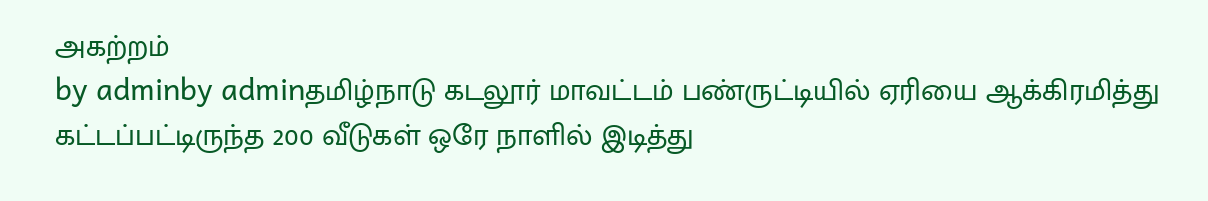அகற்றம்
by adminby adminதமிழ்நாடு கடலூர் மாவட்டம் பண்ருட்டியில் ஏரியை ஆக்கிரமித்து கட்டப்பட்டிருந்த 200 வீடுகள் ஒரே நாளில் இடித்து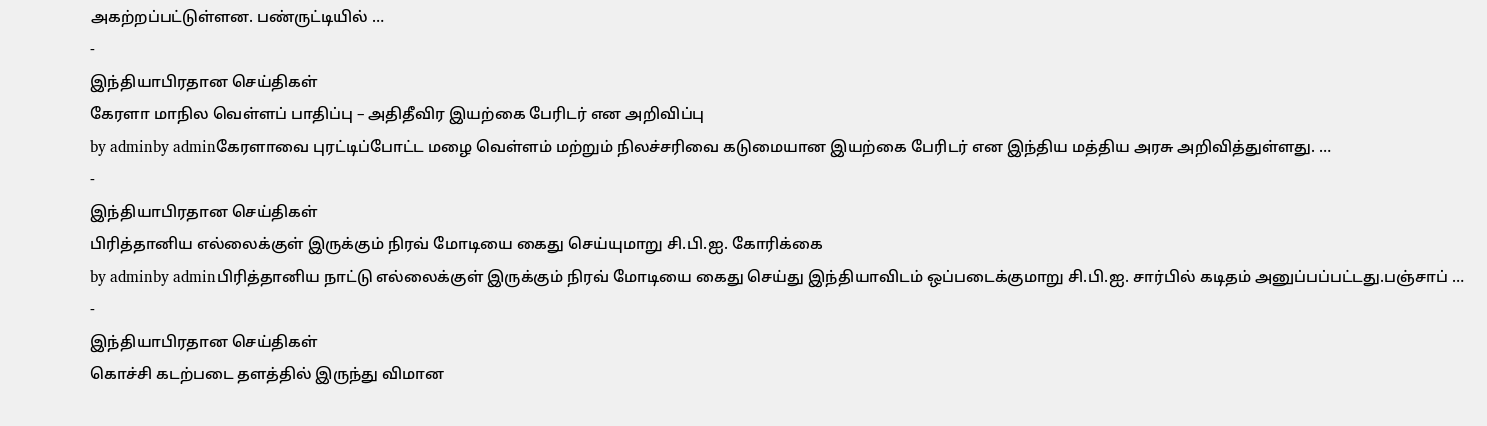அகற்றப்பட்டுள்ளன. பண்ருட்டியில் …
-
இந்தியாபிரதான செய்திகள்
கேரளா மாநில வெள்ளப் பாதிப்பு – அதிதீவிர இயற்கை பேரிடர் என அறிவிப்பு
by adminby adminகேரளாவை புரட்டிப்போட்ட மழை வெள்ளம் மற்றும் நிலச்சரிவை கடுமையான இயற்கை பேரிடர் என இந்திய மத்திய அரசு அறிவித்துள்ளது. …
-
இந்தியாபிரதான செய்திகள்
பிரித்தானிய எல்லைக்குள் இருக்கும் நிரவ் மோடியை கைது செய்யுமாறு சி.பி.ஐ. கோரிக்கை
by adminby adminபிரித்தானிய நாட்டு எல்லைக்குள் இருக்கும் நிரவ் மோடியை கைது செய்து இந்தியாவிடம் ஒப்படைக்குமாறு சி.பி.ஐ. சார்பில் கடிதம் அனுப்பப்பட்டது.பஞ்சாப் …
-
இந்தியாபிரதான செய்திகள்
கொச்சி கடற்படை தளத்தில் இருந்து விமான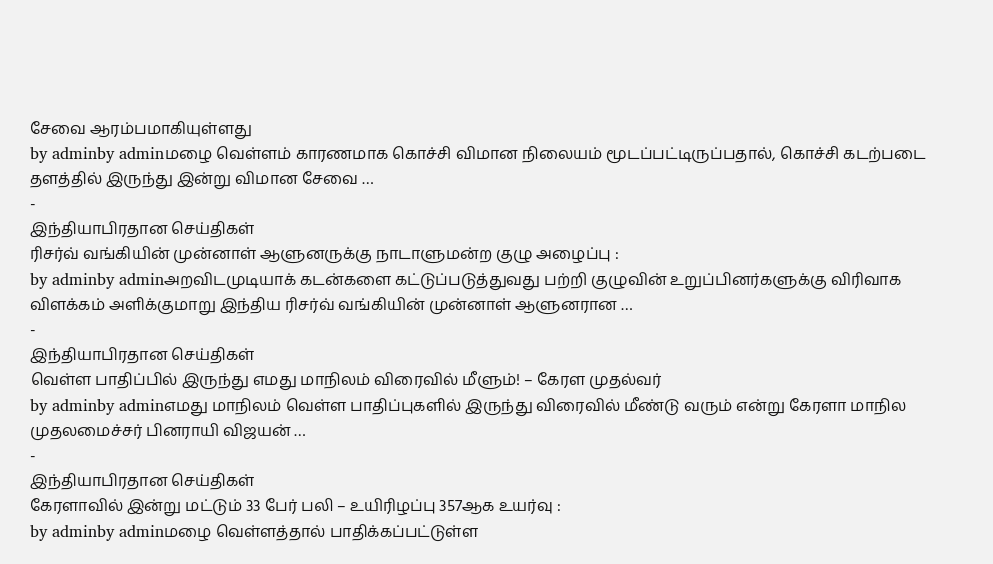சேவை ஆரம்பமாகியுள்ளது
by adminby adminமழை வெள்ளம் காரணமாக கொச்சி விமான நிலையம் மூடப்பட்டிருப்பதால், கொச்சி கடற்படை தளத்தில் இருந்து இன்று விமான சேவை …
-
இந்தியாபிரதான செய்திகள்
ரிசர்வ் வங்கியின் முன்னாள் ஆளுனருக்கு நாடாளுமன்ற குழு அழைப்பு :
by adminby adminஅறவிடமுடியாக் கடன்களை கட்டுப்படுத்துவது பற்றி குழுவின் உறுப்பினர்களுக்கு விரிவாக விளக்கம் அளிக்குமாறு இந்திய ரிசர்வ் வங்கியின் முன்னாள் ஆளுனரான …
-
இந்தியாபிரதான செய்திகள்
வெள்ள பாதிப்பில் இருந்து எமது மாநிலம் விரைவில் மீளும்! – கேரள முதல்வர்
by adminby adminஎமது மாநிலம் வெள்ள பாதிப்புகளில் இருந்து விரைவில் மீண்டு வரும் என்று கேரளா மாநில முதலமைச்சர் பினராயி விஜயன் …
-
இந்தியாபிரதான செய்திகள்
கேரளாவில் இன்று மட்டும் 33 பேர் பலி – உயிரிழப்பு 357ஆக உயர்வு :
by adminby adminமழை வெள்ளத்தால் பாதிக்கப்பட்டுள்ள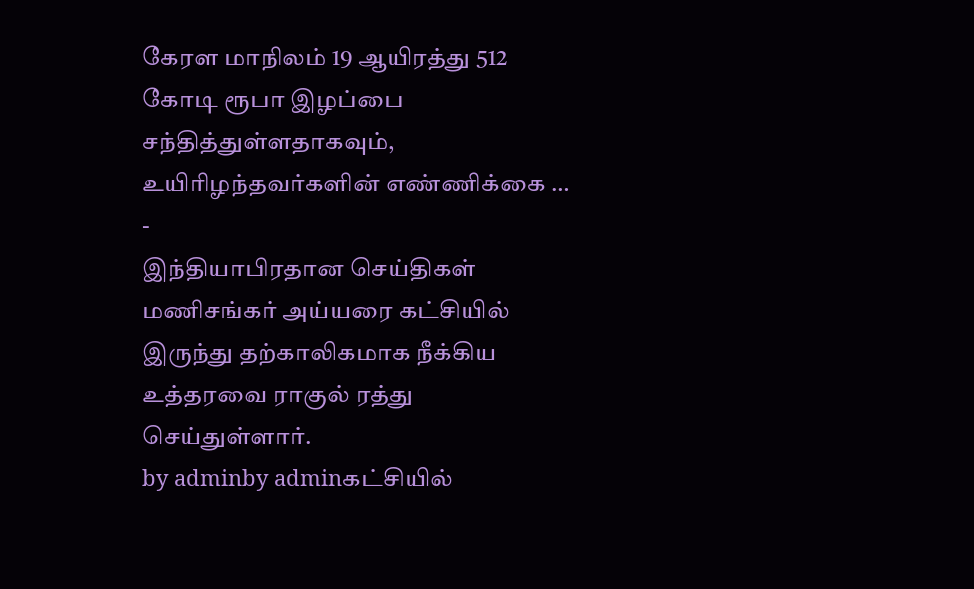கேரள மாநிலம் 19 ஆயிரத்து 512 கோடி ரூபா இழப்பை சந்தித்துள்ளதாகவும், உயிரிழந்தவர்களின் எண்ணிக்கை …
-
இந்தியாபிரதான செய்திகள்
மணிசங்கர் அய்யரை கட்சியில் இருந்து தற்காலிகமாக நீக்கிய உத்தரவை ராகுல் ரத்து செய்துள்ளார்.
by adminby adminகட்சியில்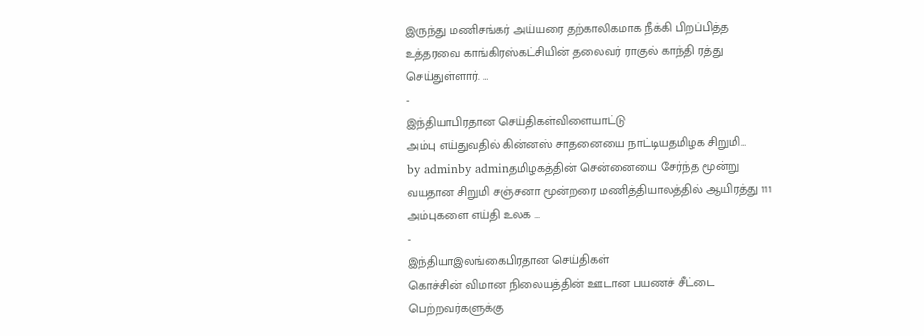இருந்து மணிசங்கர் அய்யரை தற்காலிகமாக நீக்கி பிறப்பித்த உத்தரவை காங்கிரஸ்கட்சியின் தலைவர் ராகுல் காந்தி ரத்து செய்துள்ளார். …
-
இந்தியாபிரதான செய்திகள்விளையாட்டு
அம்பு எய்துவதில் கின்னஸ் சாதனையை நாட்டியதமிழக சிறுமி…
by adminby adminதமிழகத்தின் சென்னையை சேர்ந்த மூன்று வயதான சிறுமி சஞ்சனா மூன்றரை மணித்தியாலத்தில் ஆயிரத்து 111 அம்புகளை எய்தி உலக …
-
இந்தியாஇலங்கைபிரதான செய்திகள்
கொச்சின் விமான நிலையத்தின் ஊடான பயணச் சீட்டை பெற்றவர்களுக்கு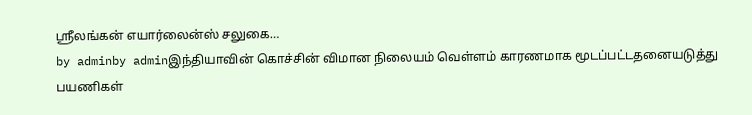ஸ்ரீலங்கன் எயார்லைன்ஸ் சலுகை…
by adminby adminஇந்தியாவின் கொச்சின் விமான நிலையம் வெள்ளம் காரணமாக மூடப்பட்டதனையடுத்து பயணிகள்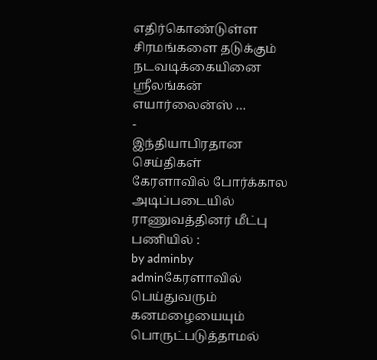எதிர்கொண்டுள்ள சிரமங்களை தடுக்கும் நடவடிக்கையினை ஸ்ரீலங்கன் எயார்லைன்ஸ் …
-
இந்தியாபிரதான செய்திகள்
கேரளாவில் போர்க்கால அடிப்படையில் ராணுவத்தினர் மீட்பு பணியில் :
by adminby adminகேரளாவில் பெய்துவரும் கனமழையையும் பொருட்படுத்தாமல்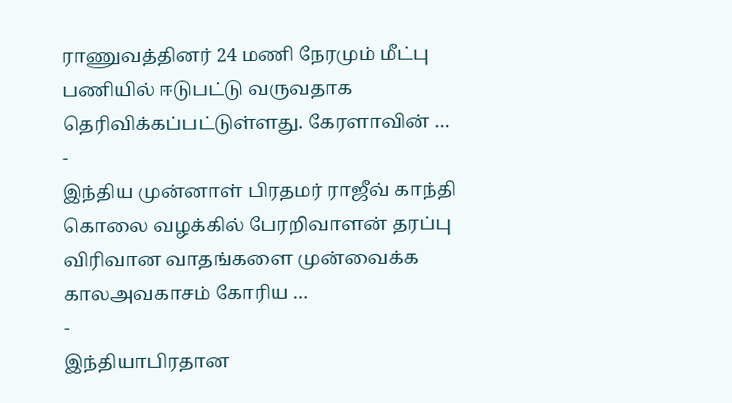ராணுவத்தினர் 24 மணி நேரமும் மீட்பு பணியில் ஈடுபட்டு வருவதாக தெரிவிக்கப்பட்டுள்ளது. கேரளாவின் …
-
இந்திய முன்னாள் பிரதமர் ராஜீவ் காந்தி கொலை வழக்கில் பேரறிவாளன் தரப்பு விரிவான வாதங்களை முன்வைக்க காலஅவகாசம் கோரிய …
-
இந்தியாபிரதான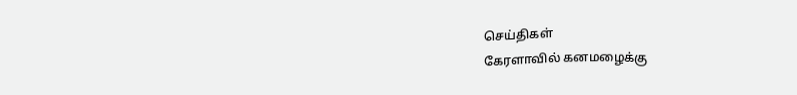செய்திகள்
கேரளாவில் கனமழைக்கு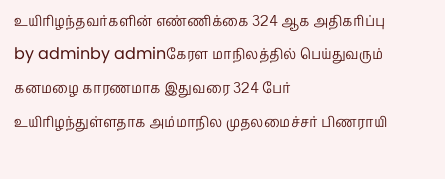உயிரிழந்தவர்களின் எண்ணிக்கை 324 ஆக அதிகரிப்பு
by adminby adminகேரள மாநிலத்தில் பெய்துவரும் கனமழை காரணமாக இதுவரை 324 பேர் உயிரிழந்துள்ளதாக அம்மாநில முதலமைச்சர் பிணராயி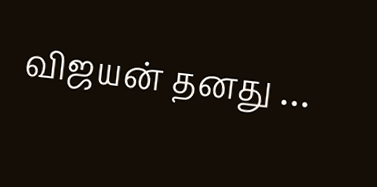விஜயன் தனது …